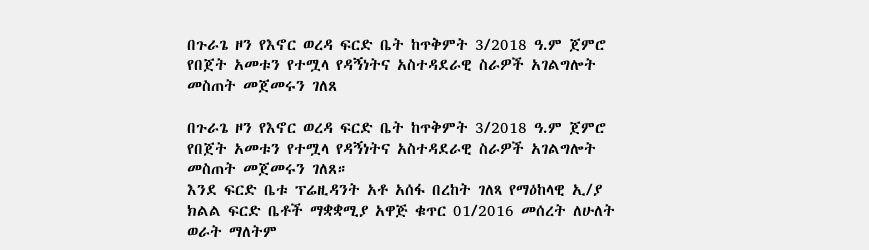በጉራጌ ዞን የእኖር ወረዳ ፍርድ ቤት ከጥቅምት 3/2018 ዓ.ም ጀምሮ የበጀት አመቱን የተሟላ የዳኝነትና አስተዳደራዊ ስራዎች አገልግሎት መስጠት መጀመሩን ገለጸ

በጉራጌ ዞን የእኖር ወረዳ ፍርድ ቤት ከጥቅምት 3/2018 ዓ.ም ጀምሮ የበጀት አመቱን የተሟላ የዳኝነትና አስተዳደራዊ ስራዎች አገልግሎት መስጠት መጀመሩን ገለጸ።
እንደ ፍርድ ቤቱ ፕሬዚዳንት አቶ አሰፋ በረከት ገለጻ የማዕከላዊ ኢ/ያ ክልል ፍርድ ቤቶች ማቋቋሚያ አዋጅ ቁጥር 01/2016 መሰረት ለሁለት ወራት ማለትም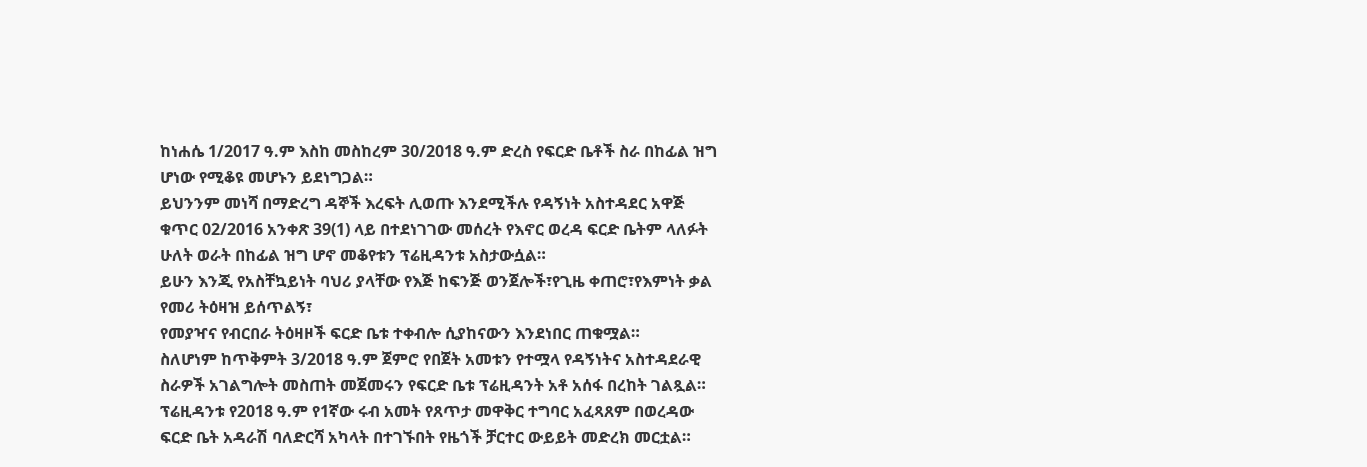ከነሐሴ 1/2017 ዓ.ም እስከ መስከረም 30/2018 ዓ.ም ድረስ የፍርድ ቤቶች ስራ በከፊል ዝግ ሆነው የሚቆዩ መሆኑን ይደነግጋል።
ይህንንም መነሻ በማድረግ ዳኞች እረፍት ሊወጡ እንደሚችሉ የዳኝነት አስተዳደር አዋጅ ቁጥር 02/2016 አንቀጽ 39(1) ላይ በተደነገገው መሰረት የእኖር ወረዳ ፍርድ ቤትም ላለፉት ሁለት ወራት በከፊል ዝግ ሆኖ መቆየቱን ፕሬዚዳንቱ አስታውሷል።
ይሁን እንጂ የአስቸኳይነት ባህሪ ያላቸው የእጅ ከፍንጅ ወንጀሎች፣የጊዜ ቀጠሮ፣የእምነት ቃል የመሪ ትዕዛዝ ይሰጥልኝ፣
የመያዣና የብርበራ ትዕዛዞች ፍርድ ቤቱ ተቀብሎ ሲያከናውን እንደነበር ጠቁሟል።
ስለሆነም ከጥቅምት 3/2018 ዓ.ም ጀምሮ የበጀት አመቱን የተሟላ የዳኝነትና አስተዳደራዊ ስራዎች አገልግሎት መስጠት መጀመሩን የፍርድ ቤቱ ፕሬዚዳንት አቶ አሰፋ በረከት ገልጿል።
ፕሬዚዳንቱ የ2018 ዓ.ም የ1ኛው ሩብ አመት የጸጥታ መዋቅር ተግባር አፈጻጸም በወረዳው ፍርድ ቤት አዳራሽ ባለድርሻ አካላት በተገኙበት የዜጎች ቻርተር ውይይት መድረክ መርቷል።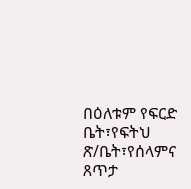በዕለቱም የፍርድ ቤት፣የፍትህ ጽ/ቤት፣የሰላምና ጸጥታ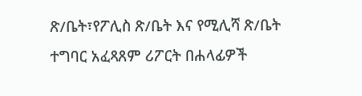ጽ/ቤት፣የፖሊስ ጽ/ቤት እና የሚሊሻ ጽ/ቤት ተግባር አፈጻጸም ሪፖርት በሐላፊዎች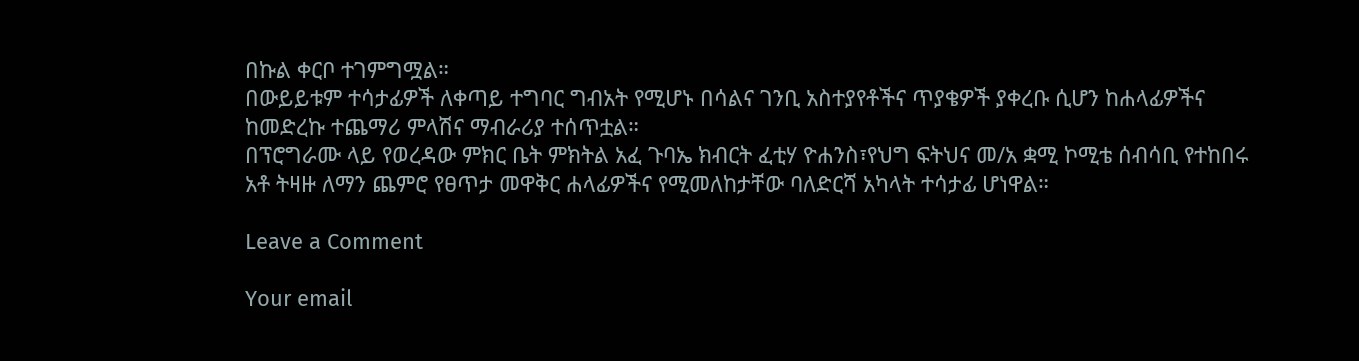በኩል ቀርቦ ተገምግሟል።
በውይይቱም ተሳታፊዎች ለቀጣይ ተግባር ግብአት የሚሆኑ በሳልና ገንቢ አስተያየቶችና ጥያቄዎች ያቀረቡ ሲሆን ከሐላፊዎችና ከመድረኩ ተጨማሪ ምላሽና ማብራሪያ ተሰጥቷል።
በፕሮግራሙ ላይ የወረዳው ምክር ቤት ምክትል አፈ ጉባኤ ክብርት ፈቲሃ ዮሐንስ፣የህግ ፍትህና መ/አ ቋሚ ኮሚቴ ሰብሳቢ የተከበሩ አቶ ትዛዙ ለማን ጨምሮ የፀጥታ መዋቅር ሐላፊዎችና የሚመለከታቸው ባለድርሻ አካላት ተሳታፊ ሆነዋል።

Leave a Comment

Your email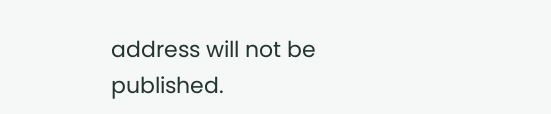address will not be published.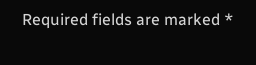Required fields are marked *